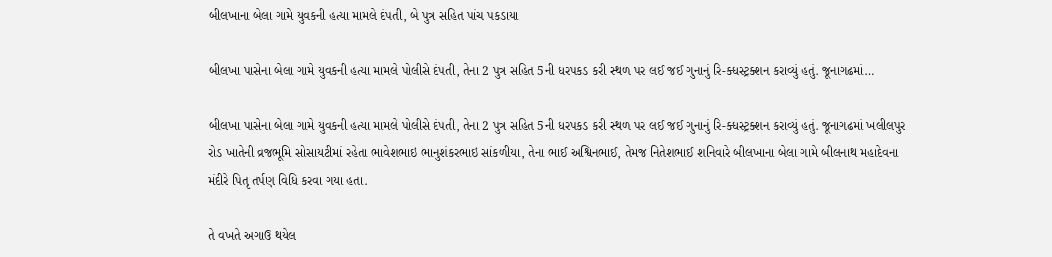બીલખાના બેલા ગામે યુવકની હત્યા મામલે દંપતી, બે પુત્ર સહિત પાંચ પકડાયા

બીલખા પાસેના બેલા ગામે યુવકની હત્યા મામલે પોલીસે દંપતી, તેના 2 પુત્ર સહિત 5ની ધરપકડ કરી સ્થળ પર લઈ જઈ ગુનાનું રિ-ક્ધસ્ટ્રક્શન કરાવ્યું હતું. જૂનાગઢમાં…

બીલખા પાસેના બેલા ગામે યુવકની હત્યા મામલે પોલીસે દંપતી, તેના 2 પુત્ર સહિત 5ની ધરપકડ કરી સ્થળ પર લઈ જઈ ગુનાનું રિ-ક્ધસ્ટ્રક્શન કરાવ્યું હતું. જૂનાગઢમાં ખલીલપુર રોડ ખાતેની વ્રજભૂમિ સોસાયટીમાં રહેતા ભાવેશભાઇ ભાનુશંકરભાઇ સાંકળીયા, તેના ભાઈ અશ્વિનભાઈ, તેમજ નિતેશભાઈ શનિવારે બીલખાના બેલા ગામે બીલનાથ મહાદેવના મંદીરે પિતૃ તર્પણ વિધિ કરવા ગયા હતા.

તે વખતે અગાઉ થયેલ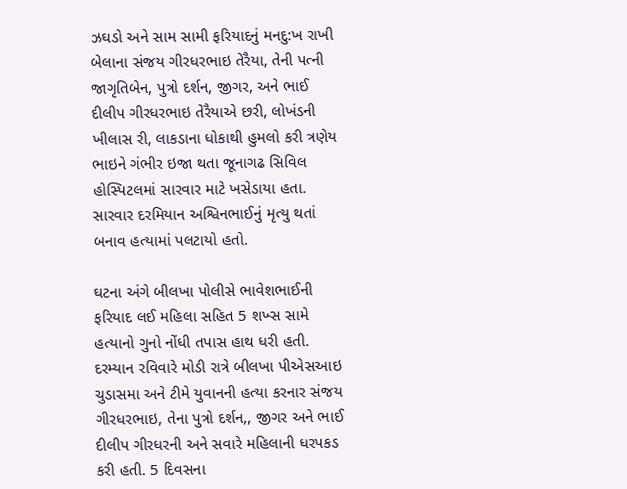ઝઘડો અને સામ સામી ફરિયાદનું મનદુ:ખ રાખી બેલાના સંજય ગીરધરભાઇ તેરૈયા, તેની પત્ની જાગૃતિબેન, પુત્રો દર્શન, જીગર, અને ભાઈ દીલીપ ગીરધરભાઇ તેરૈયાએ છરી, લોખંડની ખીલાસ રી, લાકડાના ધોકાથી હુમલો કરી ત્રણેય ભાઇને ગંભીર ઇજા થતા જૂનાગઢ સિવિલ હોસ્પિટલમાં સારવાર માટે ખસેડાયા હતા. સારવાર દરમિયાન અશ્વિનભાઈનું મૃત્યુ થતાં બનાવ હત્યામાં પલટાયો હતો.

ઘટના અંગે બીલખા પોલીસે ભાવેશભાઈની ફરિયાદ લઈ મહિલા સહિત 5 શખ્સ સામે હત્યાનો ગુનો નોંધી તપાસ હાથ ધરી હતી. દરમ્યાન રવિવારે મોડી રાત્રે બીલખા પીએસઆઇ ચુડાસમા અને ટીમે યુવાનની હત્યા કરનાર સંજય ગીરધરભાઇ, તેના પુત્રો દર્શન,, જીગર અને ભાઈ દીલીપ ગીરધરની અને સવારે મહિલાની ધરપકડ કરી હતી. 5 દિવસના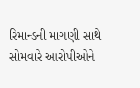રિમાન્ડની માગણી સાથે સોમવારે આરોપીઓને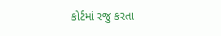કોર્ટમાં રજુ કરતા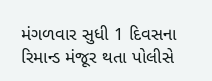મંગળવાર સુધી 1 દિવસના રિમાન્ડ મંજૂર થતા પોલીસે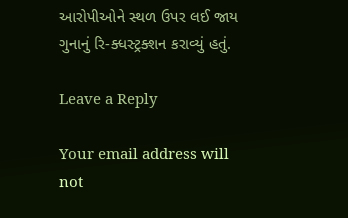આરોપીઓને સ્થળ ઉપર લઈ જાય ગુનાનું રિ-ક્ધસ્ટ્રક્શન કરાવ્યું હતું.

Leave a Reply

Your email address will not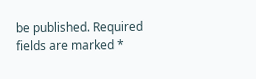be published. Required fields are marked *